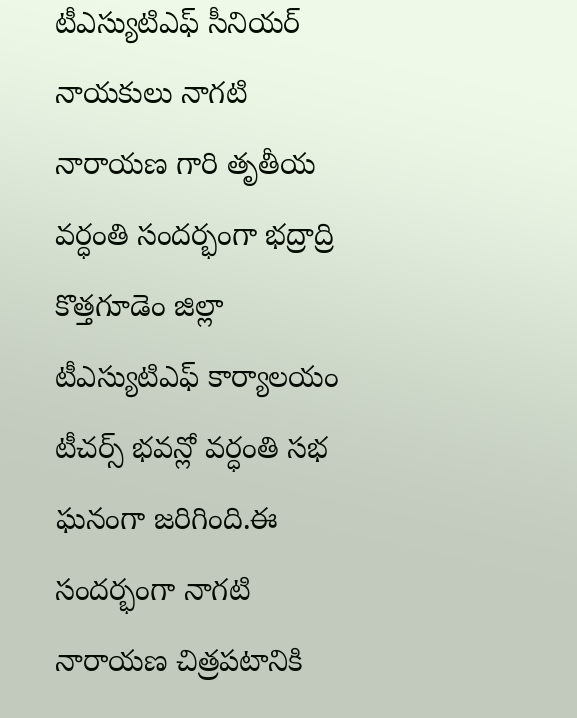టీఎస్యుటిఎఫ్ సీనియర్ నాయకులు నాగటి నారాయణ గారి తృతీయ వర్ధంతి సందర్భంగా భద్రాద్రి కొత్తగూడెం జిల్లా టీఎస్యుటిఎఫ్ కార్యాలయం టీచర్స్ భవన్లో వర్ధంతి సభ ఘనంగా జరిగింది.ఈ సందర్భంగా నాగటి నారాయణ చిత్రపటానికి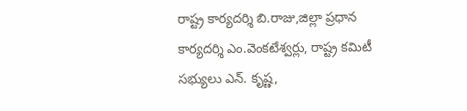రాష్ట్ర కార్యదర్శి బి.రాజు,జిల్లా ప్రధాన కార్యదర్శి ఎం.వెంకటేశ్వర్లు, రాష్ట్ర కమిటీ సభ్యులు ఎన్. కృష్ణ,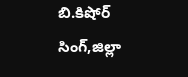బి.కిషోర్ సింగ్,జిల్లా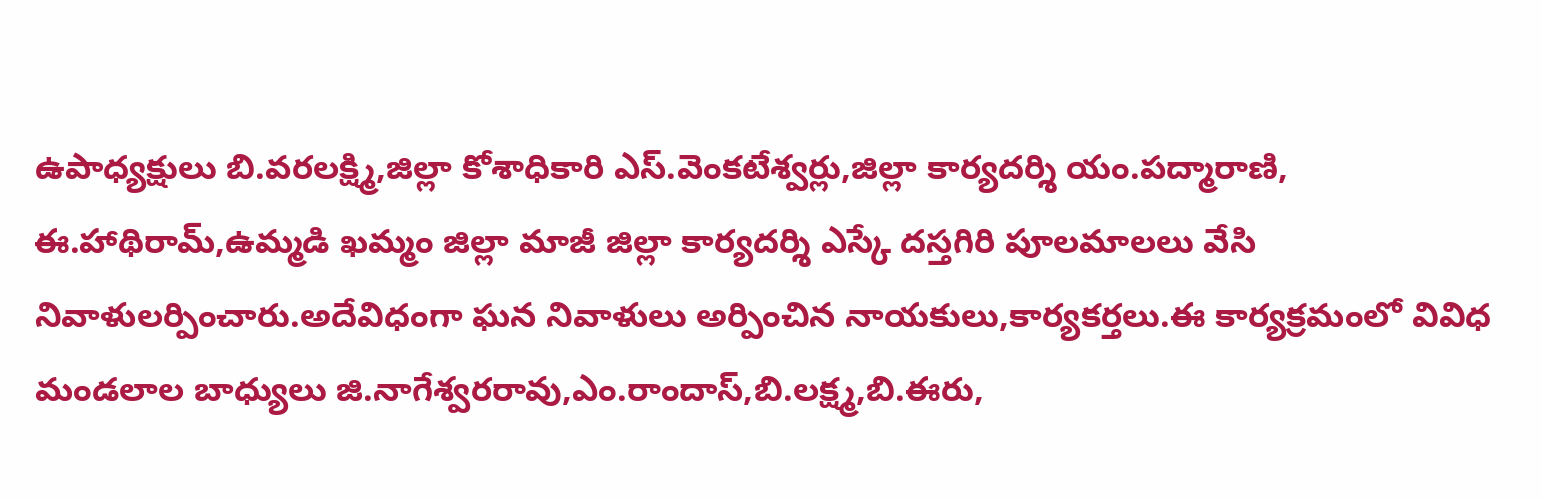ఉపాధ్యక్షులు బి.వరలక్ష్మి,జిల్లా కోశాధికారి ఎస్.వెంకటేశ్వర్లు,జిల్లా కార్యదర్శి యం.పద్మారాణి, ఈ.హాథిరామ్,ఉమ్మడి ఖమ్మం జిల్లా మాజీ జిల్లా కార్యదర్శి ఎస్కే దస్తగిరి పూలమాలలు వేసి నివాళులర్పించారు.అదేవిధంగా ఘన నివాళులు అర్పించిన నాయకులు,కార్యకర్తలు.ఈ కార్యక్రమంలో వివిధ మండలాల బాధ్యులు జి.నాగేశ్వరరావు,ఎం.రాందాస్,బి.లక్ష్మ,బి.ఈరు,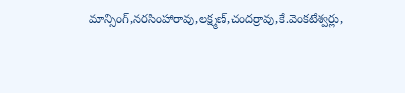మాన్సింగ్,నరసింహారావు,లక్ష్మణ్,చందర్రావు,కే.వెంకటేశ్వర్లు,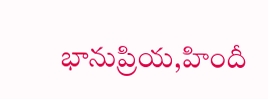భానుప్రియ,హిందీ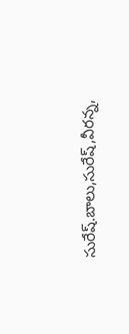సురేష్.బాలు,సురేష్,వీరన్న,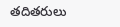తదితరులు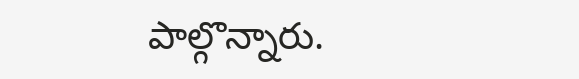పాల్గొన్నారు.